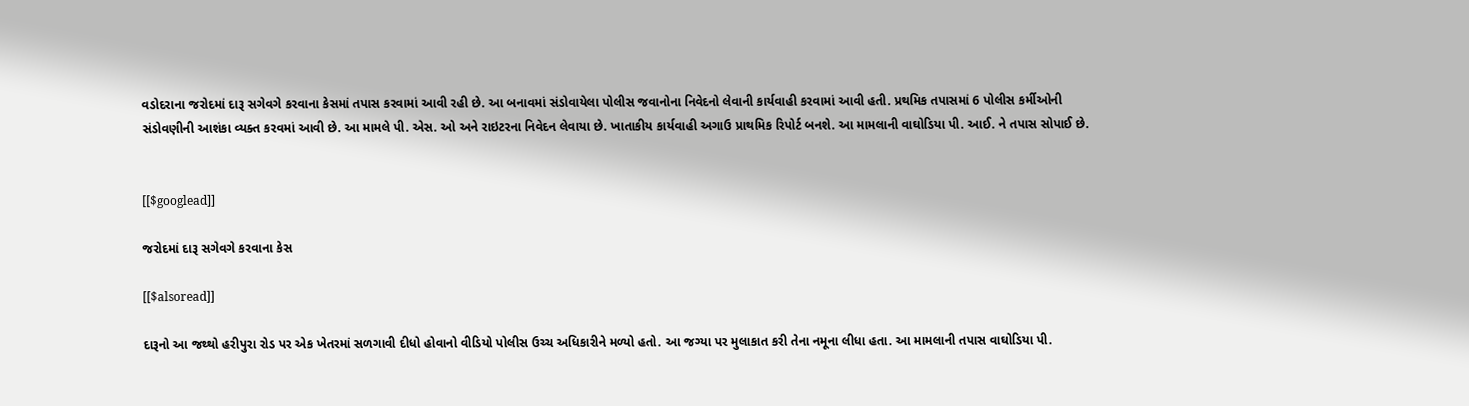વડોદરાના જરોદમાં દારૂ સગેવગે કરવાના કેસમાં તપાસ કરવામાં આવી રહી છે. આ બનાવમાં સંડોવાયેલા પોલીસ જવાનોના નિવેદનો લેવાની કાર્યવાહી કરવામાં આવી હતી. પ્રથમિક તપાસમાં 6 પોલીસ કર્મીઓની સંડોવણીની આશંકા વ્યક્ત કરવમાં આવી છે. આ મામલે પી. એસ. ઓ અને રાઇટરના નિવેદન લેવાયા છે. ખાતાકીય કાર્યવાહી અગાઉ પ્રાથમિક રિપોર્ટ બનશે. આ મામલાની વાઘોડિયા પી. આઈ. ને તપાસ સોપાઈ છે.


[[$googlead]]

જરોદમાં દારૂ સગેવગે કરવાના કેસ

[[$alsoread]]

દારૂનો આ જથ્થો હરીપુરા રોડ પર એક ખેતરમાં સળગાવી દીધો હોવાનો વીડિયો પોલીસ ઉચ્ચ અધિકારીને મળ્યો હતો. આ જગ્યા પર મુલાકાત કરી તેના નમૂના લીધા હતા. આ મામલાની તપાસ વાઘોડિયા પી.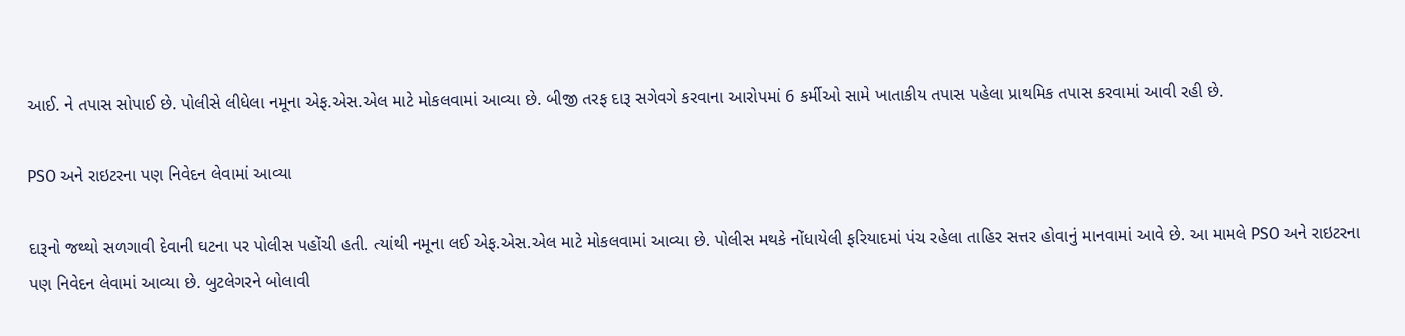આઈ. ને તપાસ સોપાઈ છે. પોલીસે લીધેલા નમૂના એફ.એસ.એલ માટે મોકલવામાં આવ્યા છે. બીજી તરફ દારૂ સગેવગે કરવાના આરોપમાં 6 કર્મીઓ સામે ખાતાકીય તપાસ પહેલા પ્રાથમિક તપાસ કરવામાં આવી રહી છે.

PSO અને રાઇટરના પણ નિવેદન લેવામાં આવ્યા

દારૂનો જથ્થો સળગાવી દેવાની ઘટના પર પોલીસ પહોંચી હતી. ત્યાંથી નમૂના લઈ એફ.એસ.એલ માટે મોકલવામાં આવ્યા છે. પોલીસ મથકે નોંધાયેલી ફરિયાદમાં પંચ રહેલા તાહિર સત્તર હોવાનું માનવામાં આવે છે. આ મામલે PSO અને રાઇટરના પણ નિવેદન લેવામાં આવ્યા છે. બુટલેગરને બોલાવી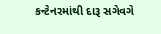કન્ટેનરમાંથી દારૂ સગેવગે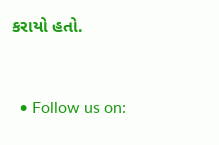કરાયો હતો.


  • Follow us on: